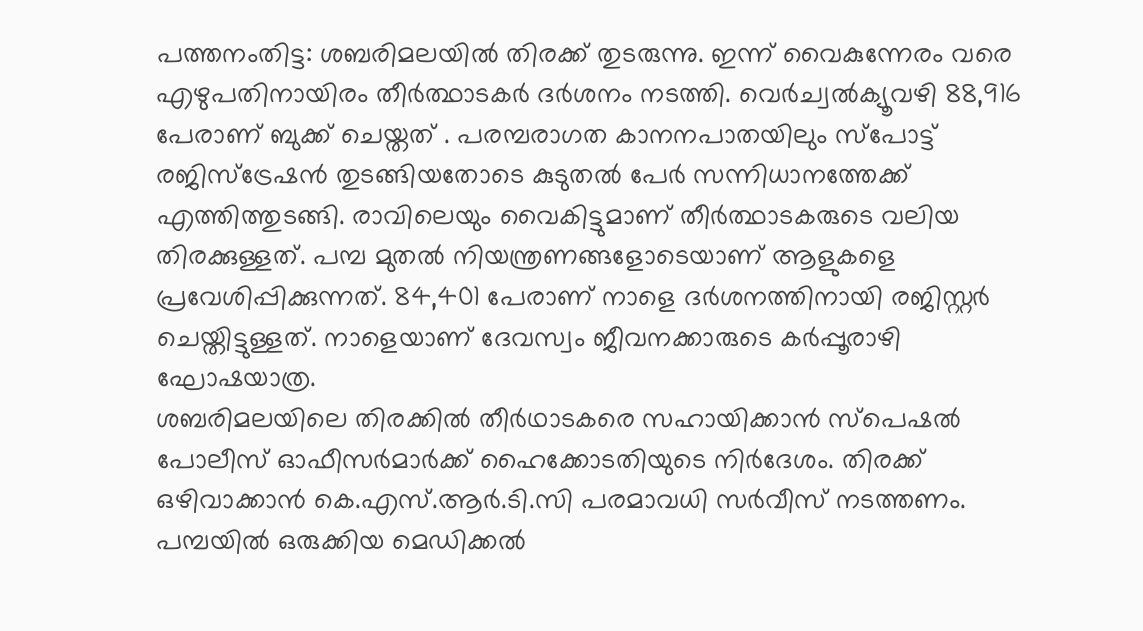പത്തനംതിട്ട: ശബരിമലയിൽ തിരക്ക് തുടരുന്നു. ഇന്ന് വൈകുന്നേരം വരെ എഴുപതിനായിരം തീർത്ഥാടകർ ദർശനം നടത്തി. വെർച്വൽക്യൂവഴി 88,916 പേരാണ് ബുക്ക് ചെയ്തത് . പരമ്പരാഗത കാനനപാതയിലും സ്പോട്ട് രജിസ്ട്രേഷൻ തുടങ്ങിയതോടെ കുടുതൽ പേർ സന്നിധാനത്തേക്ക് എത്തിത്തുടങ്ങി. രാവിലെയും വൈകിട്ടുമാണ് തീർത്ഥാടകരുടെ വലിയ തിരക്കുള്ളത്. പമ്പ മുതൽ നിയന്ത്രണങ്ങളോടെയാണ് ആളുകളെ പ്രവേശിപ്പിക്കുന്നത്. 84,401 പേരാണ് നാളെ ദർശനത്തിനായി രജിസ്റ്റർ ചെയ്തിട്ടുള്ളത്. നാളെയാണ് ദേവസ്വം ജീവനക്കാരുടെ കർപ്പൂരാഴി ഘോഷയാത്ര.
ശബരിമലയിലെ തിരക്കിൽ തീർഥാടകരെ സഹായിക്കാൻ സ്പെഷൽ പോലീസ് ഓഫീസർമാർക്ക് ഹൈക്കോടതിയുടെ നിർദേശം. തിരക്ക് ഒഴിവാക്കാൻ കെ.എസ്.ആർ.ടി.സി പരമാവധി സർവീസ് നടത്തണം. പമ്പയിൽ ഒരുക്കിയ മെഡിക്കൽ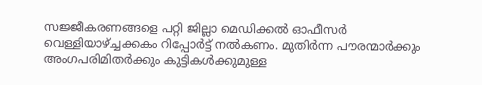സജ്ജീകരണങ്ങളെ പറ്റി ജില്ലാ മെഡിക്കൽ ഓഫീസർ വെള്ളിയാഴ്ച്ചക്കകം റിപ്പോർട്ട് നൽകണം. മുതിർന്ന പൗരന്മാർക്കും അംഗപരിമിതർക്കും കുട്ടികൾക്കുമുള്ള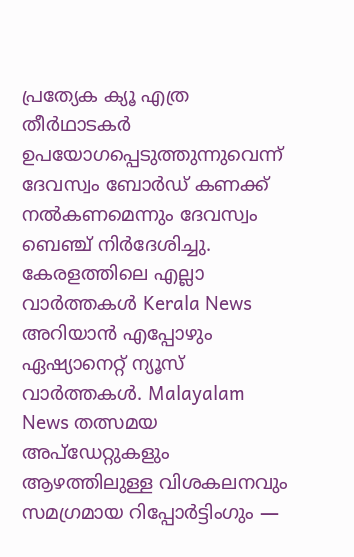പ്രത്യേക ക്യൂ എത്ര തീർഥാടകർ ഉപയോഗപ്പെടുത്തുന്നുവെന്ന് ദേവസ്വം ബോർഡ് കണക്ക് നൽകണമെന്നും ദേവസ്വം ബെഞ്ച് നിർദേശിച്ചു.
കേരളത്തിലെ എല്ലാ വാർത്തകൾ Kerala News അറിയാൻ എപ്പോഴും ഏഷ്യാനെറ്റ് ന്യൂസ് വാർത്തകൾ. Malayalam News തത്സമയ അപ്ഡേറ്റുകളും ആഴത്തിലുള്ള വിശകലനവും സമഗ്രമായ റിപ്പോർട്ടിംഗും —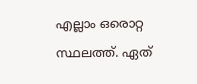എല്ലാം ഒരൊറ്റ സ്ഥലത്ത്. ഏത്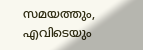സമയത്തും, എവിടെയും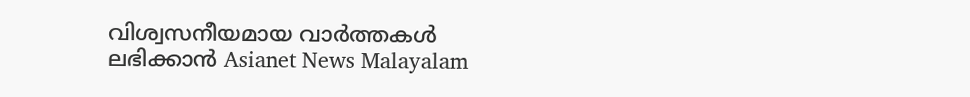വിശ്വസനീയമായ വാർത്തകൾ ലഭിക്കാൻ Asianet News Malayalam